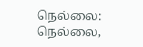நெல்லை:
நெல்லை,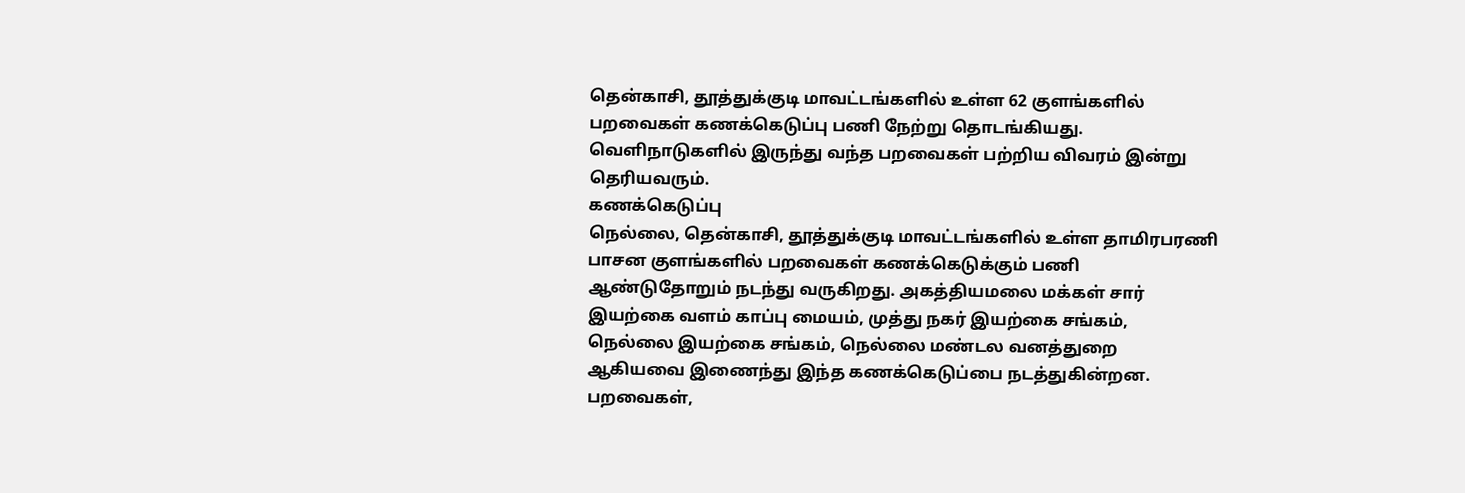தென்காசி, தூத்துக்குடி மாவட்டங்களில் உள்ள 62 குளங்களில் பறவைகள் கணக்கெடுப்பு பணி நேற்று தொடங்கியது. வெளிநாடுகளில் இருந்து வந்த பறவைகள் பற்றிய விவரம் இன்று தெரியவரும்.
கணக்கெடுப்பு
நெல்லை, தென்காசி, தூத்துக்குடி மாவட்டங்களில் உள்ள தாமிரபரணி பாசன குளங்களில் பறவைகள் கணக்கெடுக்கும் பணி ஆண்டுதோறும் நடந்து வருகிறது. அகத்தியமலை மக்கள் சார் இயற்கை வளம் காப்பு மையம், முத்து நகர் இயற்கை சங்கம், நெல்லை இயற்கை சங்கம், நெல்லை மண்டல வனத்துறை ஆகியவை இணைந்து இந்த கணக்கெடுப்பை நடத்துகின்றன.
பறவைகள்,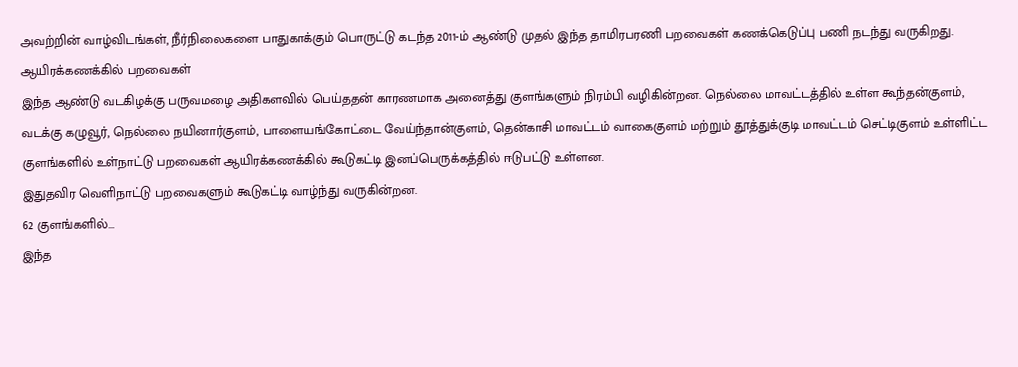அவற்றின் வாழ்விடங்கள், நீர்நிலைகளை பாதுகாக்கும் பொருட்டு கடந்த 2011-ம் ஆண்டு முதல் இந்த தாமிரபரணி பறவைகள் கணக்கெடுப்பு பணி நடந்து வருகிறது.
ஆயிரக்கணக்கில் பறவைகள்
இந்த ஆண்டு வடகிழக்கு பருவமழை அதிகளவில் பெய்ததன் காரணமாக அனைத்து குளங்களும் நிரம்பி வழிகின்றன. நெல்லை மாவட்டத்தில் உள்ள கூந்தன்குளம், வடக்கு கழுவூர், நெல்லை நயினார்குளம், பாளையங்கோட்டை வேய்ந்தான்குளம், தென்காசி மாவட்டம் வாகைகுளம் மற்றும் தூத்துக்குடி மாவட்டம் செட்டிகுளம் உள்ளிட்ட குளங்களில் உள்நாட்டு பறவைகள் ஆயிரக்கணக்கில் கூடுகட்டி இனப்பெருக்கத்தில் ஈடுபட்டு உள்ளன.
இதுதவிர வெளிநாட்டு பறவைகளும் கூடுகட்டி வாழ்ந்து வருகின்றன.
62 குளங்களில்...
இந்த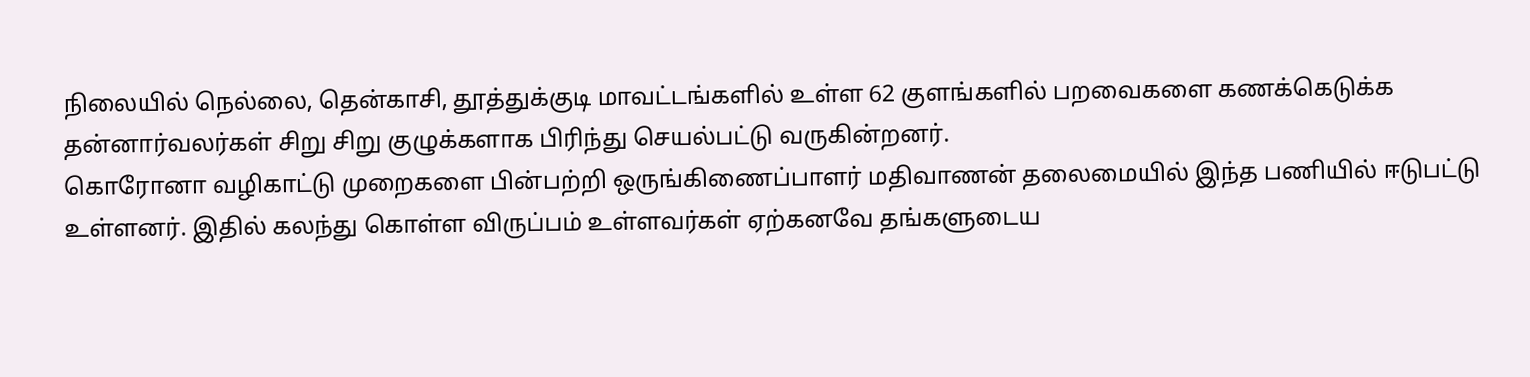நிலையில் நெல்லை, தென்காசி, தூத்துக்குடி மாவட்டங்களில் உள்ள 62 குளங்களில் பறவைகளை கணக்கெடுக்க தன்னார்வலர்கள் சிறு சிறு குழுக்களாக பிரிந்து செயல்பட்டு வருகின்றனர்.
கொரோனா வழிகாட்டு முறைகளை பின்பற்றி ஒருங்கிணைப்பாளர் மதிவாணன் தலைமையில் இந்த பணியில் ஈடுபட்டு உள்ளனர். இதில் கலந்து கொள்ள விருப்பம் உள்ளவர்கள் ஏற்கனவே தங்களுடைய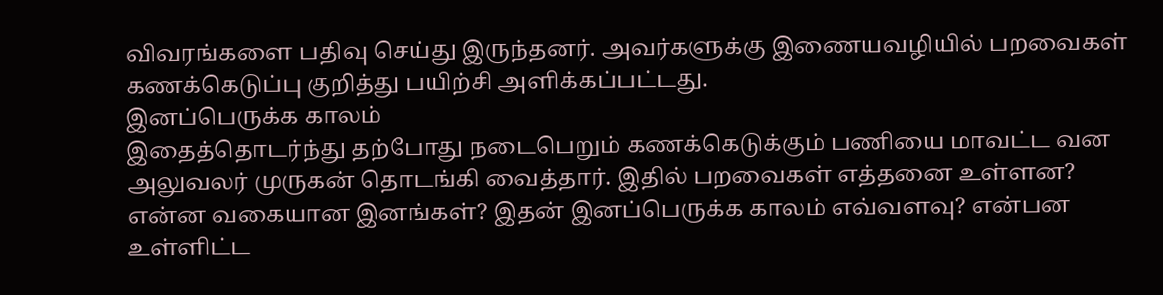விவரங்களை பதிவு செய்து இருந்தனர். அவர்களுக்கு இணையவழியில் பறவைகள் கணக்கெடுப்பு குறித்து பயிற்சி அளிக்கப்பட்டது.
இனப்பெருக்க காலம்
இதைத்தொடர்ந்து தற்போது நடைபெறும் கணக்கெடுக்கும் பணியை மாவட்ட வன அலுவலர் முருகன் தொடங்கி வைத்தார். இதில் பறவைகள் எத்தனை உள்ளன? என்ன வகையான இனங்கள்? இதன் இனப்பெருக்க காலம் எவ்வளவு? என்பன உள்ளிட்ட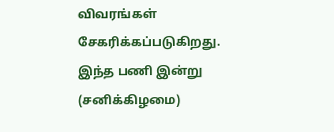விவரங்கள் சேகரிக்கப்படுகிறது. இந்த பணி இன்று (சனிக்கிழமை)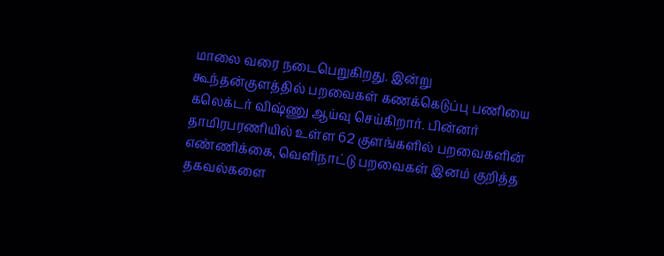மாலை வரை நடைபெறுகிறது. இன்று கூந்தன்குளத்தில் பறவைகள் கணக்கெடுப்பு பணியை கலெக்டர் விஷ்ணு ஆய்வு செய்கிறார். பின்னர் தாமிரபரணியில் உள்ள 62 குளங்களில் பறவைகளின் எண்ணிக்கை, வெளிநாட்டு பறவைகள் இனம் குறித்த தகவல்களை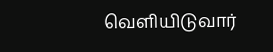வெளியிடுவார்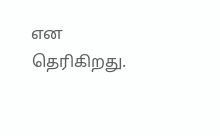என தெரிகிறது.